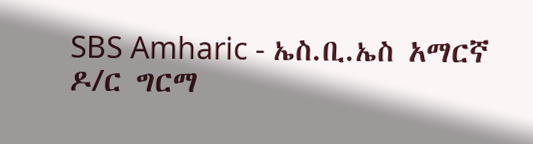SBS Amharic - ኤስ.ቢ.ኤስ አማርኛ
ዶ/ር ግርማ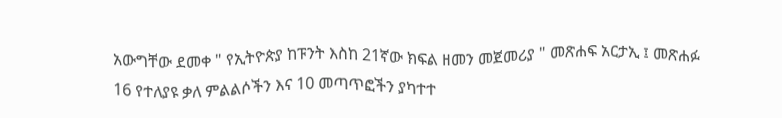አውግቸው ደመቀ " የኢትዮጵያ ከፑንት እስከ 21ኛው ክፍል ዘመን መጀመሪያ " መጽሐፍ አርታኢ ፤ መጽሐፉ 16 የተለያዩ ቃለ ምልልሶችን እና 10 መጣጥፎችን ያካተተ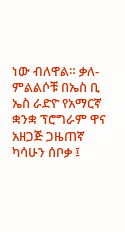ነው ብለዋል። ቃለ- ምልልሶቹ በኤስ ቢ ኤስ ራድዮ የአማርኛ ቋንቋ ፕሮግራም ዋና አዘጋጅ ጋዜጠኛ ካሳሁን ሰቦቃ ፤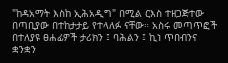"ከዳአማት እስከ ኢሕአዲግ" በሚል ርእስ ተዘጋጅተው በጣቢያው በተከታታይ የተላለፉ ናቸው። አስሩ መጣጥፎች በተለያዩ ፀሐፊዎች ታሪክን ፤ ባሕልን ፤ ኪነ ጥበብንና ቋንቋን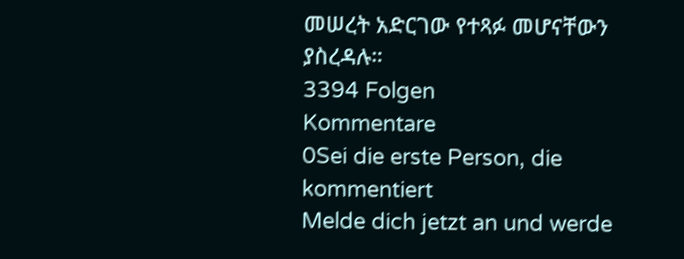መሠረት አድርገው የተጻፉ መሆናቸውን ያስረዳሉ።
3394 Folgen
Kommentare
0Sei die erste Person, die kommentiert
Melde dich jetzt an und werde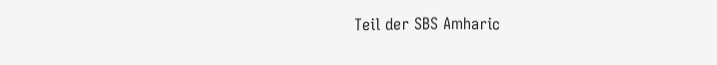Teil der SBS Amharic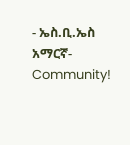- ኤስ.ቢ.ኤስ አማርኛ-Community!